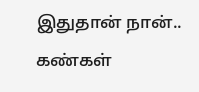இதுதான் நான்..
கண்கள்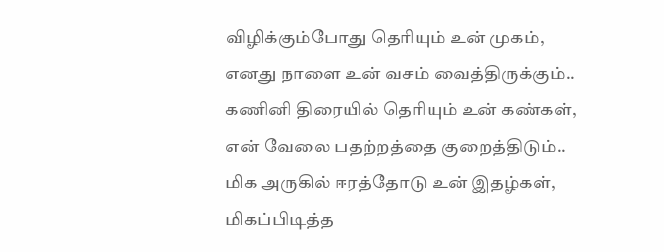விழிக்கும்போது தெரியும் உன் முகம்,
எனது நாளை உன் வசம் வைத்திருக்கும்..
கணினி திரையில் தெரியும் உன் கண்கள்,
என் வேலை பதற்றத்தை குறைத்திடும்..
மிக அருகில் ஈரத்தோடு உன் இதழ்கள்,
மிகப்பிடித்த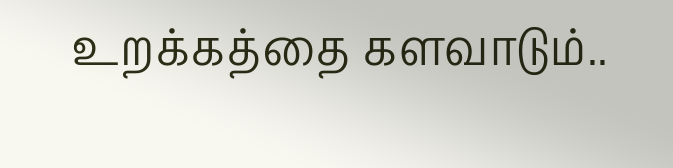உறக்கத்தை களவாடும்..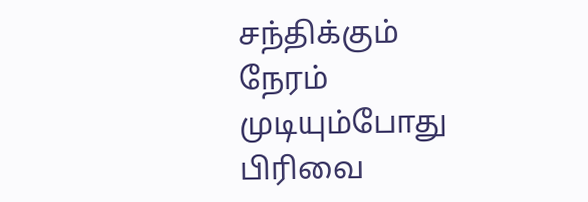சந்திக்கும் நேரம் முடியும்போது
பிரிவை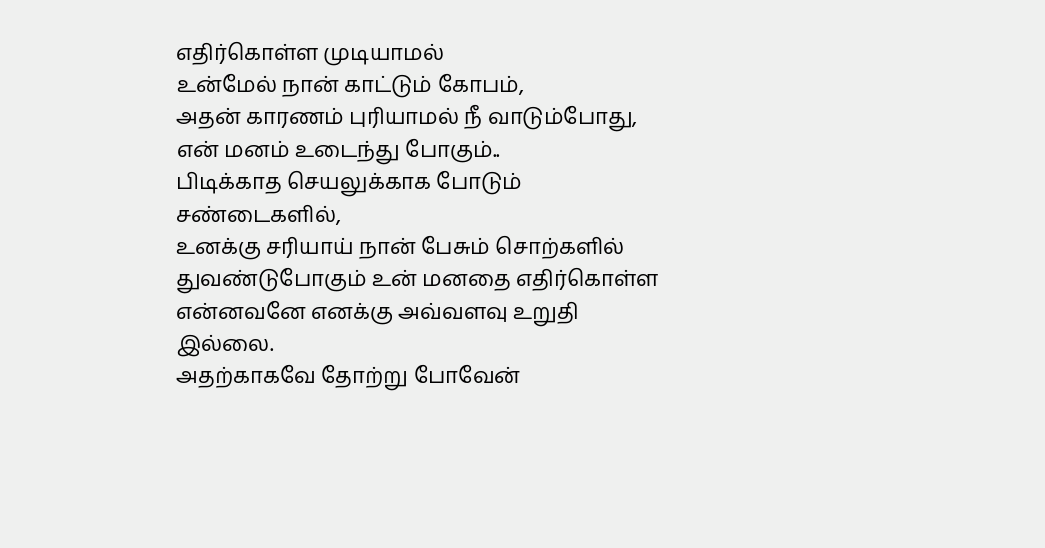எதிர்கொள்ள முடியாமல்
உன்மேல் நான் காட்டும் கோபம்,
அதன் காரணம் புரியாமல் நீ வாடும்போது,
என் மனம் உடைந்து போகும்..
பிடிக்காத செயலுக்காக போடும் சண்டைகளில்,
உனக்கு சரியாய் நான் பேசும் சொற்களில்
துவண்டுபோகும் உன் மனதை எதிர்கொள்ள
என்னவனே எனக்கு அவ்வளவு உறுதி இல்லை.
அதற்காகவே தோற்று போவேன்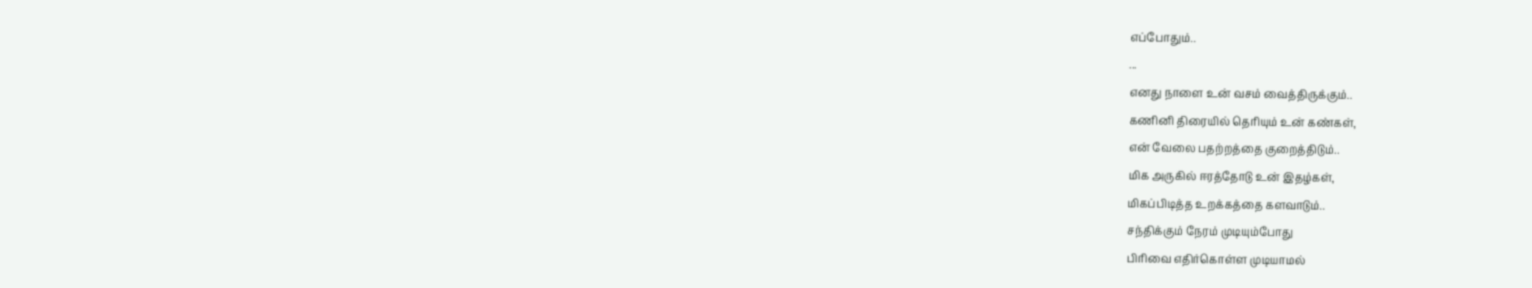எப்போதும்..
...
எனது நாளை உன் வசம் வைத்திருக்கும்..
கணினி திரையில் தெரியும் உன் கண்கள்,
என் வேலை பதற்றத்தை குறைத்திடும்..
மிக அருகில் ஈரத்தோடு உன் இதழ்கள்,
மிகப்பிடித்த உறக்கத்தை களவாடும்..
சந்திக்கும் நேரம் முடியும்போது
பிரிவை எதிர்கொள்ள முடியாமல்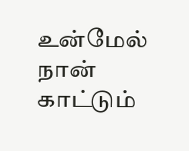உன்மேல் நான் காட்டும்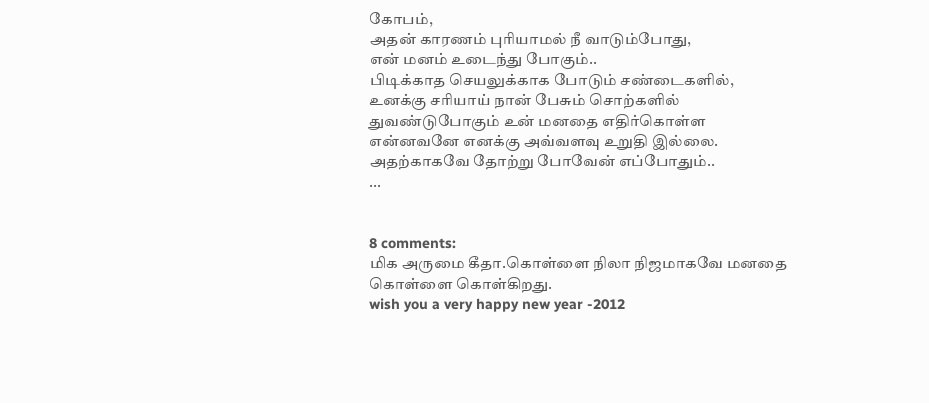கோபம்,
அதன் காரணம் புரியாமல் நீ வாடும்போது,
என் மனம் உடைந்து போகும்..
பிடிக்காத செயலுக்காக போடும் சண்டைகளில்,
உனக்கு சரியாய் நான் பேசும் சொற்களில்
துவண்டுபோகும் உன் மனதை எதிர்கொள்ள
என்னவனே எனக்கு அவ்வளவு உறுதி இல்லை.
அதற்காகவே தோற்று போவேன் எப்போதும்..
...


8 comments:
மிக அருமை கீதா.கொள்ளை நிலா நிஜமாகவே மனதை கொள்ளை கொள்கிறது.
wish you a very happy new year -2012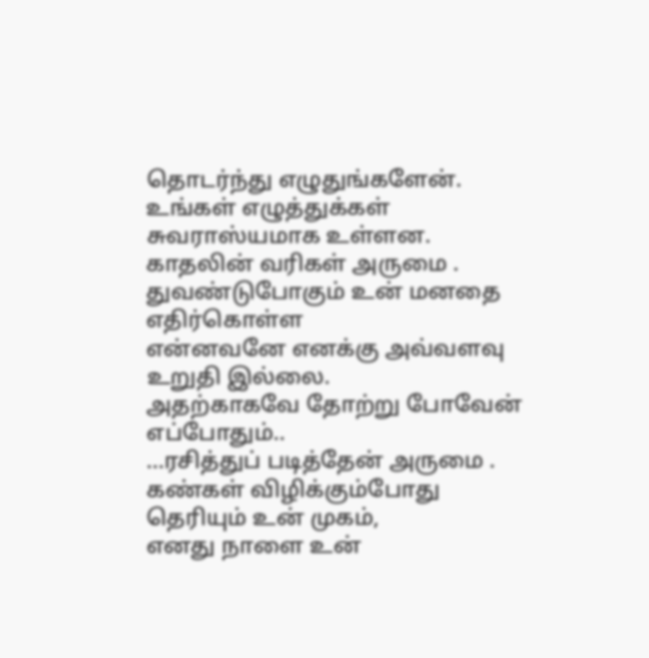தொடர்ந்து எழுதுங்களேன். உங்கள் எழுத்துக்கள் சுவராஸ்யமாக உள்ளன.
காதலின் வரிகள் அருமை .
துவண்டுபோகும் உன் மனதை எதிர்கொள்ள
என்னவனே எனக்கு அவ்வளவு உறுதி இல்லை.
அதற்காகவே தோற்று போவேன் எப்போதும்..
...ரசித்துப் படித்தேன் அருமை .
கண்கள் விழிக்கும்போது தெரியும் உன் முகம்,
எனது நாளை உன்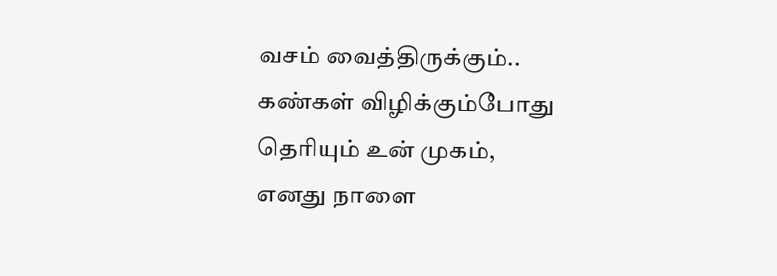வசம் வைத்திருக்கும்..
கண்கள் விழிக்கும்போது தெரியும் உன் முகம்,
எனது நாளை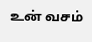உன் வசம்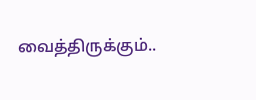வைத்திருக்கும்..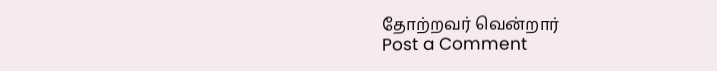தோற்றவர் வென்றார்
Post a Comment